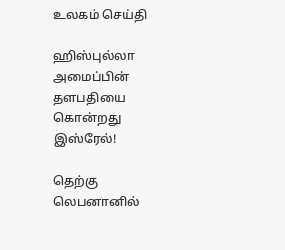உலகம் செய்தி

ஹிஸ்புல்லா அமைப்பின் தளபதியை கொன்றது இஸ்ரேல்!

தெற்கு லெபனானில்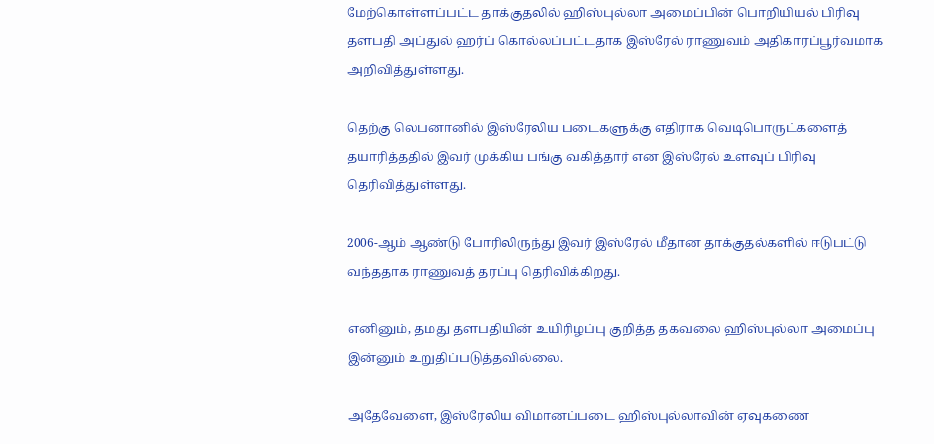மேற்கொள்ளப்பட்ட தாக்குதலில் ஹிஸ்புல்லா அமைப்பின் பொறியியல் பிரிவு தளபதி அப்துல் ஹர்ப் கொல்லப்பட்டதாக இஸ்ரேல் ராணுவம் அதிகாரப்பூர்வமாக அறிவித்துள்ளது.

தெற்கு லெபனானில் இஸ்ரேலிய படைகளுக்கு எதிராக வெடிபொருட்களைத் தயாரித்ததில் இவர் முக்கிய பங்கு வகித்தார் என இஸ்ரேல் உளவுப் பிரிவு தெரிவித்துள்ளது.

2006-ஆம் ஆண்டு போரிலிருந்து இவர் இஸ்ரேல் மீதான தாக்குதல்களில் ஈடுபட்டு வந்ததாக ராணுவத் தரப்பு தெரிவிக்கிறது.

எனினும், தமது தளபதியின் உயிரிழப்பு குறித்த தகவலை ஹிஸ்புல்லா அமைப்பு இன்னும் உறுதிப்படுத்தவில்லை.

அதேவேளை, இஸ்ரேலிய விமானப்படை ஹிஸ்புல்லாவின் ஏவுகணை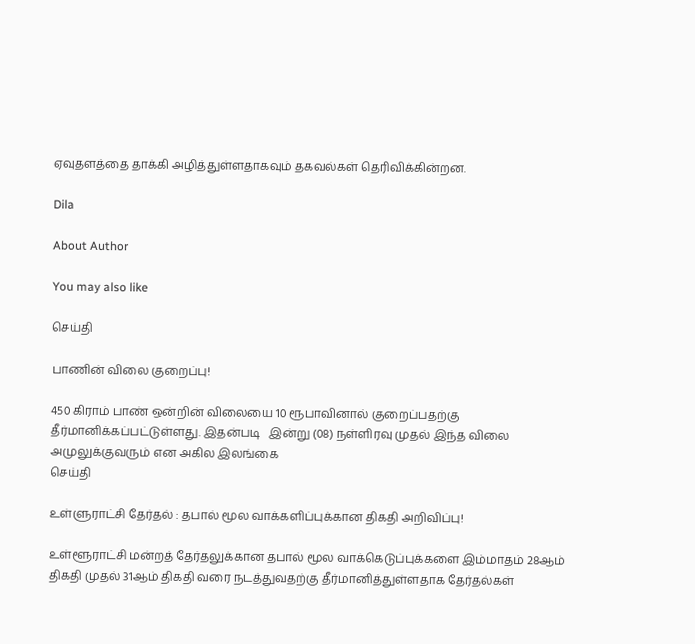ஏவுதளத்தை தாக்கி அழித்துள்ளதாகவும் தகவல்கள் தெரிவிக்கின்றன.

Dila

About Author

You may also like

செய்தி

பாணின் விலை குறைப்பு!

450 கிராம் பாண் ஒன்றின் விலையை 10 ரூபாவினால் குறைப்பதற்கு தீர்மானிக்கப்பட்டுள்ளது. இதன்படி   இன்று (08) நள்ளிரவு முதல் இந்த விலை அமுலுக்குவரும் என அகில இலங்கை
செய்தி

உள்ளுராட்சி தேர்தல் : தபால் மூல வாக்களிப்புக்கான திகதி அறிவிப்பு!

உள்ளூராட்சி மன்றத் தேர்தலுக்கான தபால் மூல வாக்கெடுப்புக்களை இம்மாதம் 28ஆம் திகதி முதல் 31ஆம் திகதி வரை நடத்துவதற்கு தீர்மானித்துள்ளதாக தேர்தல்கள்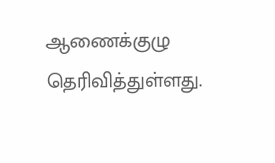ஆணைக்குழு தெரிவித்துள்ளது.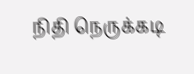நிதி நெருக்கடி